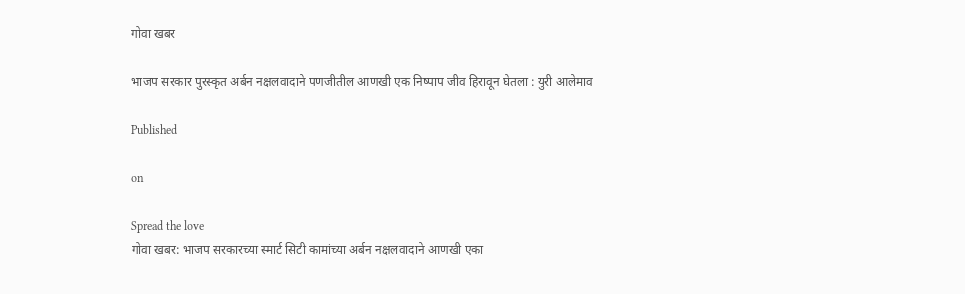गोवा खबर

भाजप सरकार पुरस्कृत अर्बन नक्षलवादाने पणजीतील आणखी एक निष्पाप जीव हिरावून घेतला : युरी आलेमाव

Published

on

Spread the love
गोवा खबर: भाजप सरकारच्या स्मार्ट सिटी कामांच्या अर्बन नक्षलवादाने आणखी एका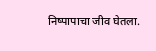निष्पापाचा जीव घेतला.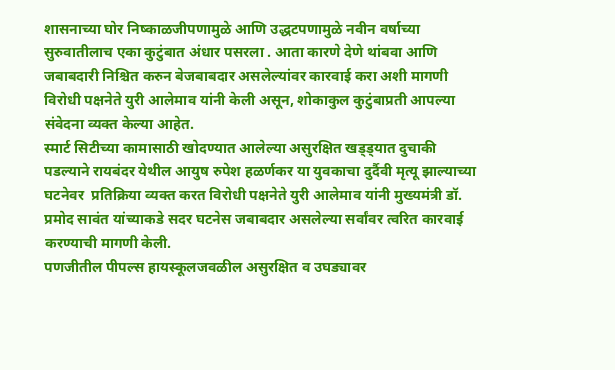शासनाच्या घोर निष्काळजीपणामुळे आणि उद्धटपणामुळे नवीन वर्षाच्या सुरुवातीलाच एका कुटुंबात अंधार पसरला . आता कारणे देणे थांबवा आणि जबाबदारी निश्चित करुन बेजबाबदार असलेल्यांवर कारवाई करा अशी मागणी विरोधी पक्षनेते युरी आलेमाव यांनी केली असून, शोकाकुल कुटुंबाप्रती आपल्या संवेदना व्यक्त केल्या आहेत.
स्मार्ट सिटीच्या कामासाठी खोदण्यात आलेल्या असुरक्षित खड्ड्यात दुचाकी पडल्याने रायबंदर येथील आयुष रुपेश हळर्णकर या युवकाचा दुर्दैवी मृत्यू झाल्याच्या घटनेवर  प्रतिक्रिया व्यक्त करत विरोधी पक्षनेते युरी आलेमाव यांनी मुख्यमंत्री डॉ. प्रमोद सावंत यांच्याकडे सदर घटनेस जबाबदार असलेल्या सर्वांवर त्वरित कारवाई करण्याची मागणी केली.
पणजीतील पीपल्स हायस्कूलजवळील असुरक्षित व उघड्यावर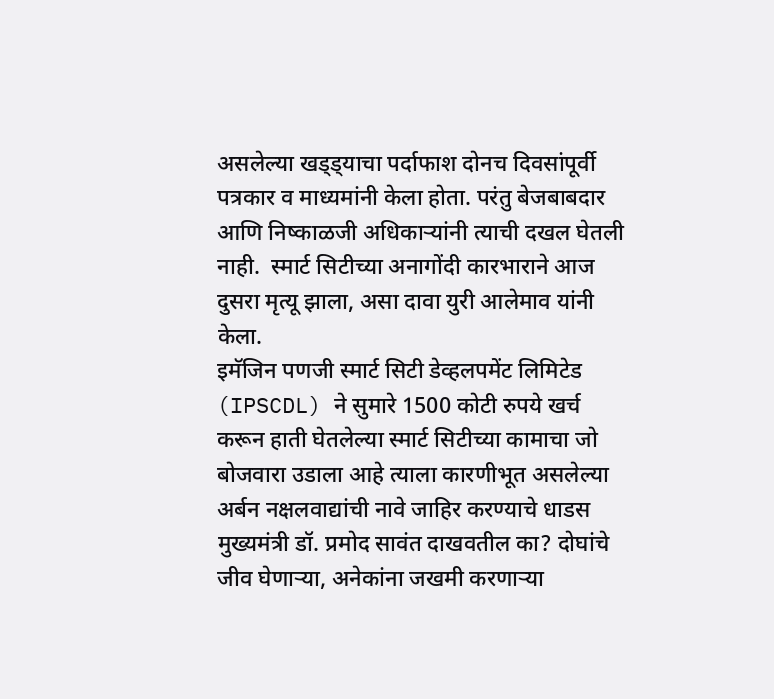असलेल्या खड्ड्याचा पर्दाफाश दोनच दिवसांपूर्वी पत्रकार व माध्यमांनी केला होता. परंतु बेजबाबदार आणि निष्काळजी अधिकाऱ्यांनी त्याची दखल घेतली नाही.  स्मार्ट सिटीच्या अनागोंदी कारभाराने आज दुसरा मृत्यू झाला, असा दावा युरी आलेमाव यांनी केला.
इमॅजिन पणजी स्मार्ट सिटी डेव्हलपमेंट लिमिटेड (IPSCDL) ने सुमारे 1500 कोटी रुपये खर्च करून हाती घेतलेल्या स्मार्ट सिटीच्या कामाचा जो बोजवारा उडाला आहे त्याला कारणीभूत असलेल्या अर्बन नक्षलवाद्यांची नावे जाहिर करण्याचे धाडस मुख्यमंत्री डॉ. प्रमोद सावंत दाखवतील का? दोघांचे जीव घेणाऱ्या, अनेकांना जखमी करणाऱ्या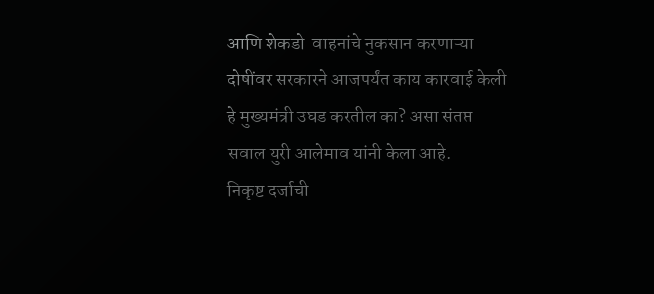आणि शेकडो  वाहनांचे नुकसान करणाऱ्या  दोषींवर सरकारने आजपर्यंत काय कारवाई केली हे मुख्यमंत्री उघड करतील का? असा संतप्त सवाल युरी आलेमाव यांनी केला आहे.
निकृष्ट दर्जाची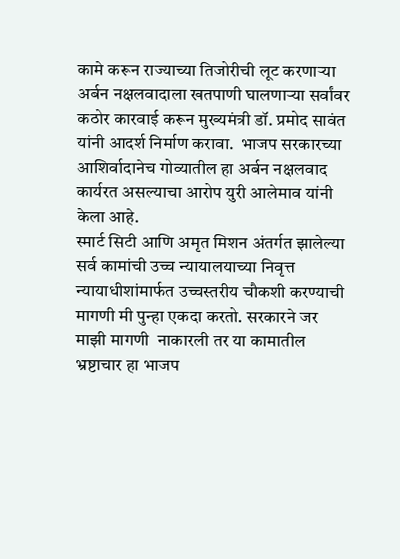कामे करून राज्याच्या तिजोरीची लूट करणाऱ्या अर्बन नक्षलवादाला खतपाणी घालणाऱ्या सर्वांवर कठोर कारवाई करून मुख्यमंत्री डॉ. प्रमोद सावंत यांनी आदर्श निर्माण करावा.  भाजप सरकारच्या आशिर्वादानेच गोव्यातील हा अर्बन नक्षलवाद कार्यरत असल्याचा आरोप युरी आलेमाव यांनी केला आहे.
स्मार्ट सिटी आणि अमृत मिशन अंतर्गत झालेल्या सर्व कामांची उच्च न्यायालयाच्या निवृत्त न्यायाधीशांमार्फत उच्चस्तरीय चौकशी करण्याची मागणी मी पुन्हा एकदा करतो. सरकारने जर माझी मागणी  नाकारली तर या कामातील भ्रष्टाचार हा भाजप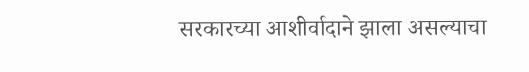सरकारच्या आशीर्वादाने झाला असल्याचा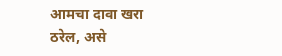आमचा दावा खरा ठरेल, असे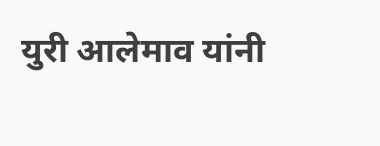युरी आलेमाव यांनी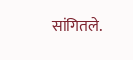सांगितले.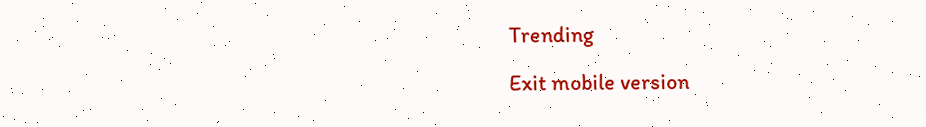Trending

Exit mobile version